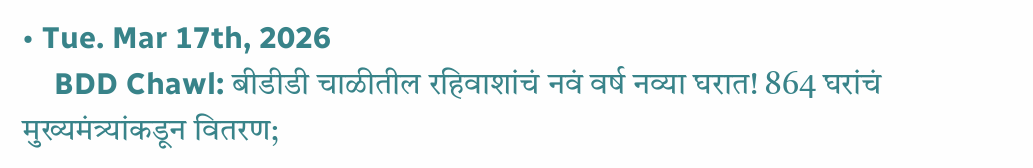• Tue. Mar 17th, 2026
    BDD Chawl: बीडीडी चाळीतील रहिवाशांचं नवं वर्ष नव्या घरात! 864 घरांचं मुख्यमंत्र्यांकडून वितरण;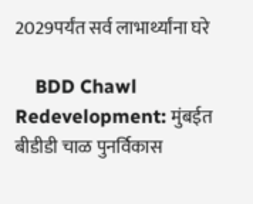2029पर्यंत सर्व लाभार्थ्यांना घरे

    BDD Chawl Redevelopment: मुंबईत बीडीडी चाळ पुनर्विकास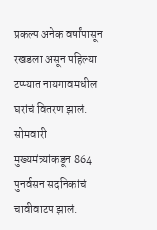प्रकल्प अनेक वर्षांपासून रखडला असून पहिल्या टप्प्यात नायगावमधील घरांचं वितरण झालं. सोमवारी मुख्यमंत्र्यांकडून 864 पुनर्वसन सदनिकांचं चावीवाटप झालं.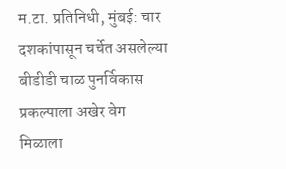म.टा. प्रतिनिधी, मुंबई: चार दशकांपासून चर्चेत असलेल्या बीडीडी चाळ पुनर्विकास प्रकल्पाला अखेर वेग मिळाला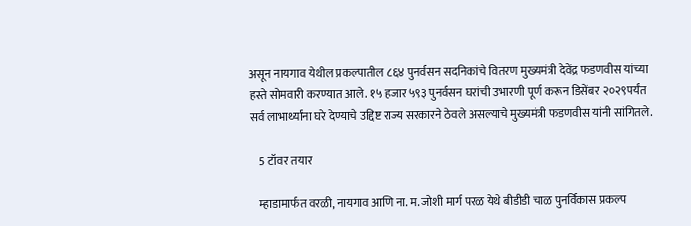असून नायगाव येथील प्रकल्पातील ८६४ पुनर्वसन सदनिकांचे वितरण मुख्यमंत्री देवेंद्र फडणवीस यांच्या हस्ते सोमवारी करण्यात आले. १५ हजार ५९३ पुनर्वसन घरांची उभारणी पूर्ण करून डिसेंबर २०२९पर्यंत सर्व लाभार्थ्यांना घरे देण्याचे उद्दिष्ट राज्य सरकारने ठेवले असल्याचे मुख्यमंत्री फडणवीस यांनी सांगितले.

    5 टॉवर तयार

    म्हाडामार्फत वरळी, नायगाव आणि ना. म. जोशी मार्ग परळ येथे बीडीडी चाळ पुनर्विकास प्रकल्प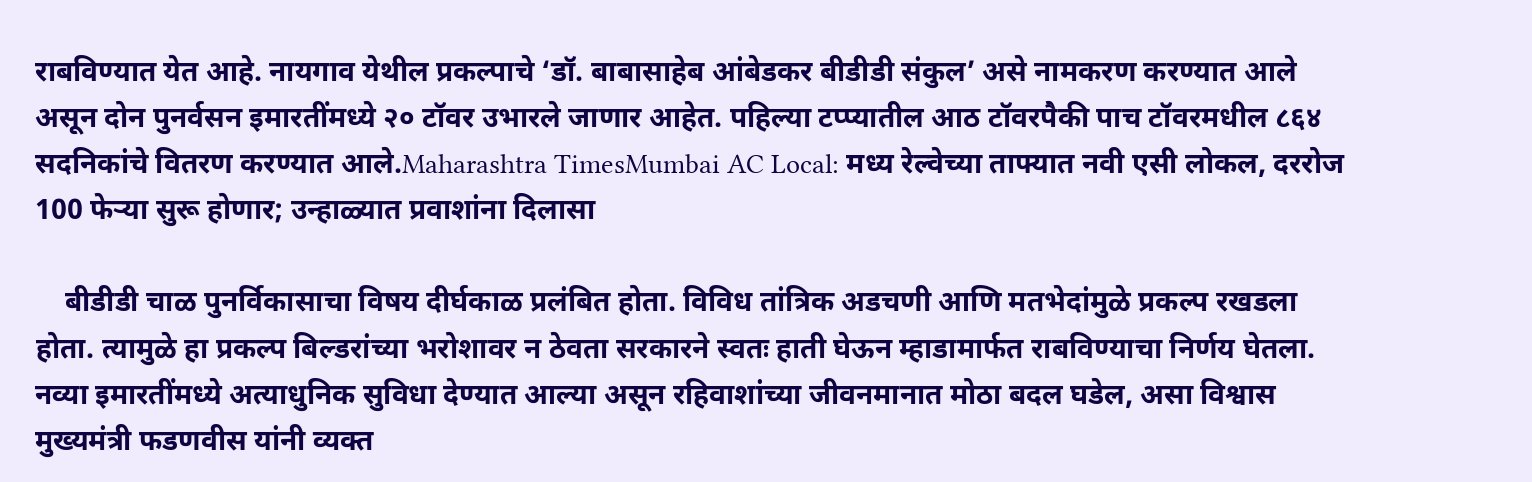राबविण्यात येत आहे. नायगाव येथील प्रकल्पाचे ‘डॉ. बाबासाहेब आंबेडकर बीडीडी संकुल’ असे नामकरण करण्यात आले असून दोन पुनर्वसन इमारतींमध्ये २० टॉवर उभारले जाणार आहेत. पहिल्या टप्प्यातील आठ टॉवरपैकी पाच टॉवरमधील ८६४ सदनिकांचे वितरण करण्यात आले.Maharashtra TimesMumbai AC Local: मध्य रेल्वेच्या ताफ्यात नवी एसी लोकल, दररोज 100 फेऱ्या सुरू होणार; उन्हाळ्यात प्रवाशांना दिलासा

    बीडीडी चाळ पुनर्विकासाचा विषय दीर्घकाळ प्रलंबित होता. विविध तांत्रिक अडचणी आणि मतभेदांमुळे प्रकल्प रखडला होता. त्यामुळे हा प्रकल्प बिल्डरांच्या भरोशावर न ठेवता सरकारने स्वतः हाती घेऊन म्हाडामार्फत राबविण्याचा निर्णय घेतला. नव्या इमारतींमध्ये अत्याधुनिक सुविधा देण्यात आल्या असून रहिवाशांच्या जीवनमानात मोठा बदल घडेल, असा विश्वास मुख्यमंत्री फडणवीस यांनी व्यक्त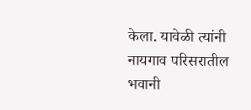केला. यावेळी त्यांनी नायगाव परिसरातील भवानी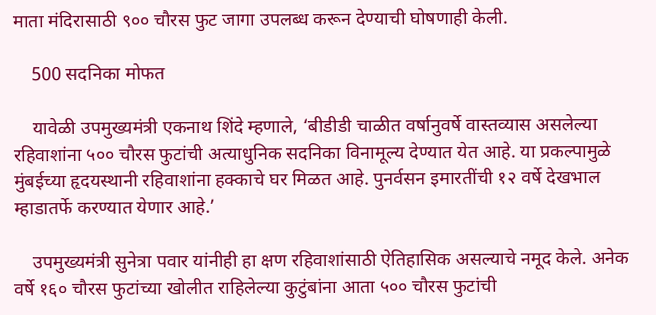माता मंदिरासाठी ९०० चौरस फुट जागा उपलब्ध करून देण्याची घोषणाही केली.

    500 सदनिका मोफत

    यावेळी उपमुख्यमंत्री एकनाथ शिंदे म्हणाले, ‘बीडीडी चाळीत वर्षानुवर्षे वास्तव्यास असलेल्या रहिवाशांना ५०० चौरस फुटांची अत्याधुनिक सदनिका विनामूल्य देण्यात येत आहे. या प्रकल्पामुळे मुंबईच्या हृदयस्थानी रहिवाशांना हक्काचे घर मिळत आहे. पुनर्वसन इमारतींची १२ वर्षे देखभाल म्हाडातर्फे करण्यात येणार आहे.’

    उपमुख्यमंत्री सुनेत्रा पवार यांनीही हा क्षण रहिवाशांसाठी ऐतिहासिक असल्याचे नमूद केले. अनेक वर्षे १६० चौरस फुटांच्या खोलीत राहिलेल्या कुटुंबांना आता ५०० चौरस फुटांची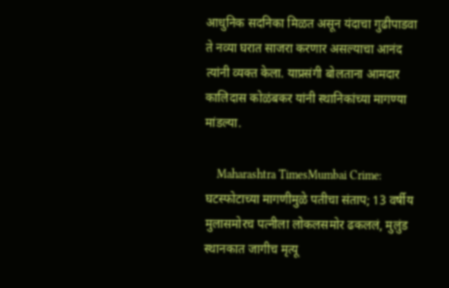आधुनिक सदनिका मिळत असून यंदाचा गुढीपाडवा ते नव्या घरात साजरा करणार असल्याचा आनंद त्यांनी व्यक्त केला. याप्रसंगी बोलताना आमदार कालिदास कोळंबकर यांनी स्थानिकांच्या मागण्या मांडल्या.

    Maharashtra TimesMumbai Crime: घटस्फोटाच्या मागणीमुळे पतीचा संताप; 13 वर्षीय मुलासमोरच पत्नीला लोकलसमोर ढकललं, मुलुंड स्थानकात जागीच मृत्यू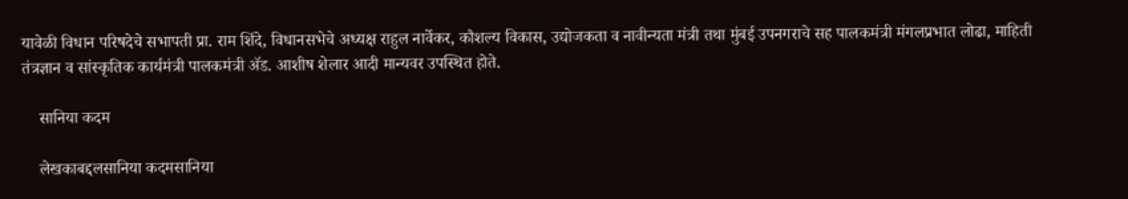यावेळी विधान परिषदेचे सभापती प्रा. राम शिंदे, विधानसभेचे अध्यक्ष राहुल नार्वेकर, कौशल्य विकास, उद्योजकता व नावीन्यता मंत्री तथा मुंबई उपनगराचे सह पालकमंत्री मंगलप्रभात लोढा, माहिती तंत्रज्ञान व सांस्कृतिक कार्यमंत्री पालकमंत्री ॲड. आशीष शेलार आदी मान्यवर उपस्थित होते.

    सानिया कदम

    लेखकाबद्दलसानिया कदमसानिया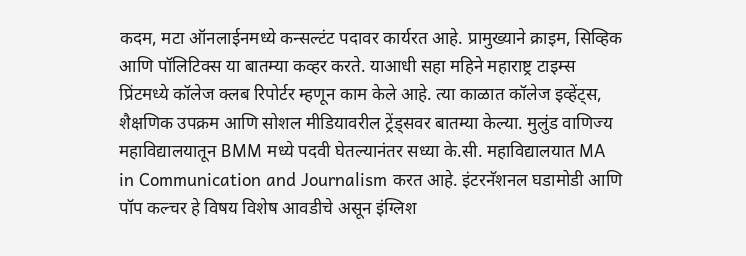कदम, मटा ऑनलाईनमध्ये कन्सल्टंट पदावर कार्यरत आहे. प्रामुख्याने क्राइम, सिव्हिक आणि पॉलिटिक्स या बातम्या कव्हर करते. याआधी सहा महिने महाराष्ट्र टाइम्स प्रिंटमध्ये कॉलेज क्लब रिपोर्टर म्हणून काम केले आहे. त्या काळात कॉलेज इव्हेंट्स, शैक्षणिक उपक्रम आणि सोशल मीडियावरील ट्रेंड्सवर बातम्या केल्या. मुलुंड वाणिज्य महाविद्यालयातून BMM मध्ये पदवी घेतल्यानंतर सध्या के.सी. महाविद्यालयात MA in Communication and Journalism करत आहे. इंटरनॅशनल घडामोडी आणि पॉप कल्चर हे विषय विशेष आवडीचे असून इंग्लिश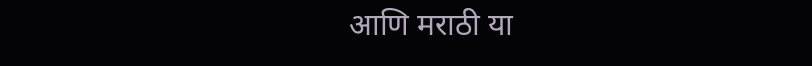आणि मराठी या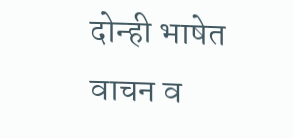दोन्ही भाषेत वाचन व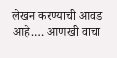लेखन करण्याची आवड आहे.… आणखी वाचा